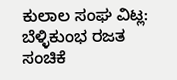ಕುಲಾಲ ಸಂಘ ವಿಟ್ಲ: ಬೆಳ್ಳಿಕುಂಭ ರಜತ ಸಂಚಿಕೆ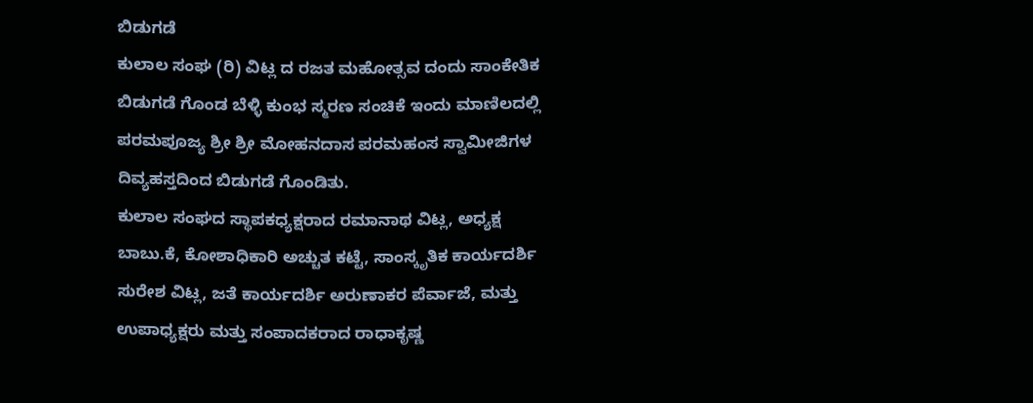ಬಿಡುಗಡೆ
ಕುಲಾಲ ಸಂಘ (ರಿ) ವಿಟ್ಲ ದ ರಜತ ಮಹೋತ್ಸವ ದಂದು ಸಾಂಕೇತಿಕ ಬಿಡುಗಡೆ ಗೊಂಡ ಬೆಳ್ಳಿ ಕುಂಭ ಸ್ಮರಣ ಸಂಚಿಕೆ ಇಂದು ಮಾಣಿಲದಲ್ಲಿ ಪರಮಪೂಜ್ಯ ಶ್ರೀ ಶ್ರೀ ಮೋಹನದಾಸ ಪರಮಹಂಸ ಸ್ವಾಮೀಜಿಗಳ ದಿವ್ಯಹಸ್ತದಿಂದ ಬಿಡುಗಡೆ ಗೊಂಡಿತು.
ಕುಲಾಲ ಸಂಘದ ಸ್ಥಾಪಕಧ್ಯಕ್ಷರಾದ ರಮಾನಾಥ ವಿಟ್ಲ, ಅಧ್ಯಕ್ಷ ಬಾಬು.ಕೆ, ಕೋಶಾಧಿಕಾರಿ ಅಚ್ಚುತ ಕಟ್ಟೆ, ಸಾಂಸ್ಕೃತಿಕ ಕಾರ್ಯದರ್ಶಿ ಸುರೇಶ ವಿಟ್ಲ, ಜತೆ ಕಾರ್ಯದರ್ಶಿ ಅರುಣಾಕರ ಪೆರ್ವಾಜೆ, ಮತ್ತು ಉಪಾಧ್ಯಕ್ಷರು ಮತ್ತು ಸಂಪಾದಕರಾದ ರಾಧಾಕೃಷ್ಣ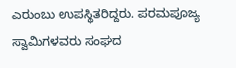ಎರುಂಬು ಉಪಸ್ಥಿತರಿದ್ದರು. ಪರಮಪೂಜ್ಯ ಸ್ವಾಮಿಗಳವರು ಸಂಘದ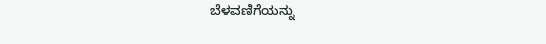ಬೆಳವಣಿಗೆಯನ್ನು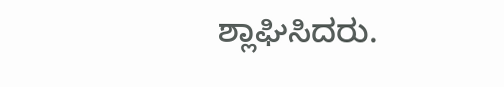ಶ್ಲಾಘಿಸಿದರು.